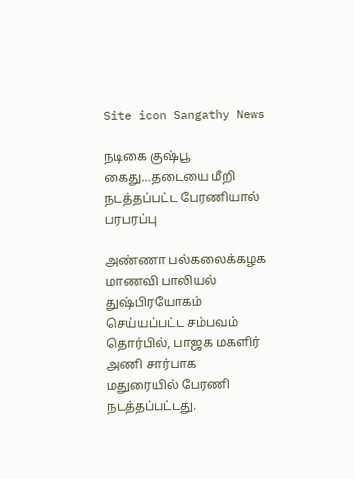Site icon Sangathy News

நடிகை குஷ்பூ கைது…தடையை மீறி நடத்தப்பட்ட பேரணியால் பரபரப்பு

அண்ணா பல்கலைக்கழக மாணவி பாலியல் துஷ்பிரயோகம் செய்யப்பட்ட சம்பவம் தொர்பில், பாஜக மகளிர் அணி சார்பாக மதுரையில் பேரணி நடத்தப்பட்டது.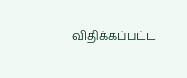விதிக்கப்பட்ட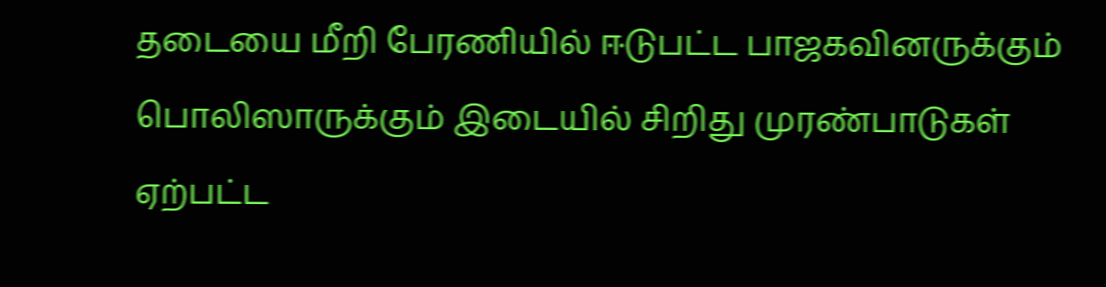தடையை மீறி பேரணியில் ஈடுபட்ட பாஜகவினருக்கும் பொலிஸாருக்கும் இடையில் சிறிது முரண்பாடுகள் ஏற்பட்ட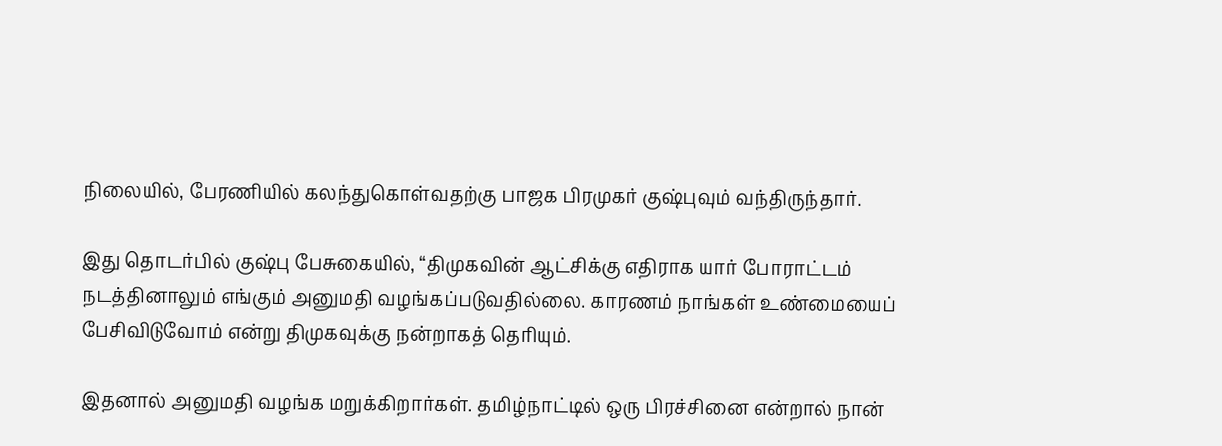நிலையில், பேரணியில் கலந்துகொள்வதற்கு பாஜக பிரமுகர் குஷ்புவும் வந்திருந்தார்.

இது தொடர்பில் குஷ்பு பேசுகையில், “திமுகவின் ஆட்சிக்கு எதிராக யார் போராட்டம் நடத்தினாலும் எங்கும் அனுமதி வழங்கப்படுவதில்லை. காரணம் நாங்கள் உண்மையைப் பேசிவிடுவோம் என்று திமுகவுக்கு நன்றாகத் தெரியும்.

இதனால் அனுமதி வழங்க மறுக்கிறார்கள். தமிழ்நாட்டில் ஒரு பிரச்சினை என்றால் நான்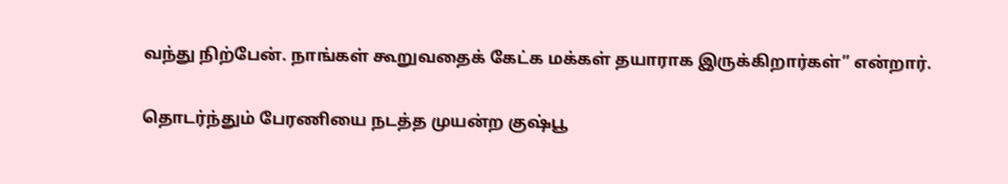வந்து நிற்பேன். நாங்கள் கூறுவதைக் கேட்க மக்கள் தயாராக இருக்கிறார்கள்” என்றார்.

தொடர்ந்தும் பேரணியை நடத்த முயன்ற குஷ்பூ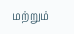மற்றும்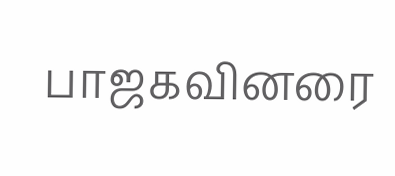பாஜகவினரை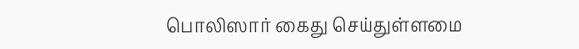பொலிஸார் கைது செய்துள்ளமை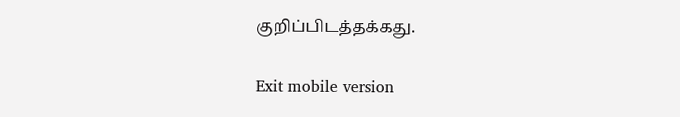குறிப்பிடத்தக்கது.

Exit mobile version